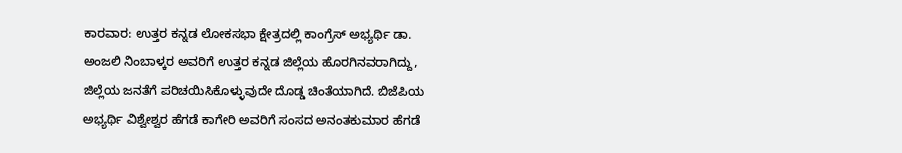ಕಾರವಾರ: ಉತ್ತರ ಕನ್ನಡ ಲೋಕಸಭಾ ಕ್ಷೇತ್ರದಲ್ಲಿ ಕಾಂಗ್ರೆಸ್ ಅಭ್ಯರ್ಥಿ ಡಾ. ಅಂಜಲಿ ನಿಂಬಾಳ್ಕರ ಅವರಿಗೆ ಉತ್ತರ ಕನ್ನಡ ಜಿಲ್ಲೆಯ ಹೊರಗಿನವರಾಗಿದ್ದು, ಜಿಲ್ಲೆಯ ಜನತೆಗೆ ಪರಿಚಯಿಸಿಕೊಳ್ಳುವುದೇ ದೊಡ್ಡ ಚಿಂತೆಯಾಗಿದೆ. ಬಿಜೆಪಿಯ ಅಭ್ಯರ್ಥಿ ವಿಶ್ವೇಶ್ವರ ಹೆಗಡೆ ಕಾಗೇರಿ ಅವರಿಗೆ ಸಂಸದ ಅನಂತಕುಮಾರ ಹೆಗಡೆ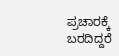ಪ್ರಚಾರಕ್ಕೆ ಬರದಿದ್ದರೆ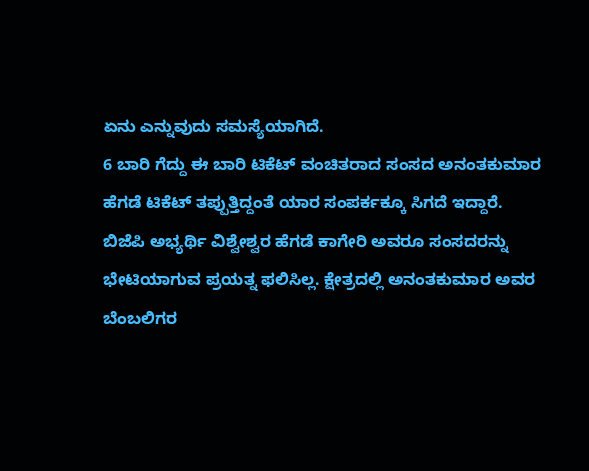ಏನು ಎನ್ನುವುದು ಸಮಸ್ಯೆಯಾಗಿದೆ.
6 ಬಾರಿ ಗೆದ್ದು ಈ ಬಾರಿ ಟಿಕೆಟ್ ವಂಚಿತರಾದ ಸಂಸದ ಅನಂತಕುಮಾರ ಹೆಗಡೆ ಟಿಕೆಟ್ ತಪ್ಪುತ್ತಿದ್ದಂತೆ ಯಾರ ಸಂಪರ್ಕಕ್ಕೂ ಸಿಗದೆ ಇದ್ದಾರೆ. ಬಿಜೆಪಿ ಅಭ್ಯರ್ಥಿ ವಿಶ್ವೇಶ್ವರ ಹೆಗಡೆ ಕಾಗೇರಿ ಅವರೂ ಸಂಸದರನ್ನು ಭೇಟಿಯಾಗುವ ಪ್ರಯತ್ನ ಫಲಿಸಿಲ್ಲ. ಕ್ಷೇತ್ರದಲ್ಲಿ ಅನಂತಕುಮಾರ ಅವರ ಬೆಂಬಲಿಗರ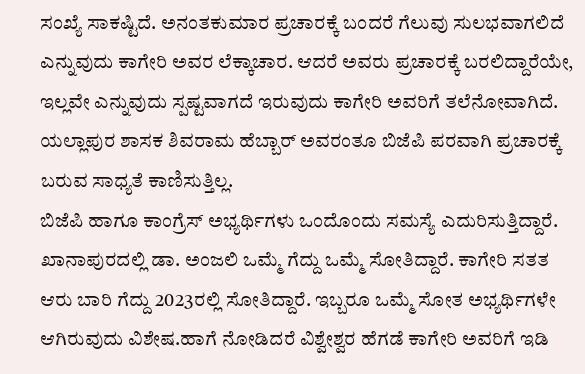ಸಂಖ್ಯೆ ಸಾಕಷ್ಟಿದೆ. ಅನಂತಕುಮಾರ ಪ್ರಚಾರಕ್ಕೆ ಬಂದರೆ ಗೆಲುವು ಸುಲಭವಾಗಲಿದೆ ಎನ್ನುವುದು ಕಾಗೇರಿ ಅವರ ಲೆಕ್ಕಾಚಾರ. ಆದರೆ ಅವರು ಪ್ರಚಾರಕ್ಕೆ ಬರಲಿದ್ದಾರೆಯೇ, ಇಲ್ಲವೇ ಎನ್ನುವುದು ಸ್ಪಷ್ಟವಾಗದೆ ಇರುವುದು ಕಾಗೇರಿ ಅವರಿಗೆ ತಲೆನೋವಾಗಿದೆ. ಯಲ್ಲಾಪುರ ಶಾಸಕ ಶಿವರಾಮ ಹೆಬ್ಬಾರ್ ಅವರಂತೂ ಬಿಜೆಪಿ ಪರವಾಗಿ ಪ್ರಚಾರಕ್ಕೆ ಬರುವ ಸಾಧ್ಯತೆ ಕಾಣಿಸುತ್ತಿಲ್ಲ.
ಬಿಜೆಪಿ ಹಾಗೂ ಕಾಂಗ್ರೆಸ್ ಅಭ್ಯರ್ಥಿಗಳು ಒಂದೊಂದು ಸಮಸ್ಯೆ ಎದುರಿಸುತ್ತಿದ್ದಾರೆ. ಖಾನಾಪುರದಲ್ಲಿ ಡಾ. ಅಂಜಲಿ ಒಮ್ಮೆ ಗೆದ್ದು ಒಮ್ಮೆ ಸೋತಿದ್ದಾರೆ. ಕಾಗೇರಿ ಸತತ ಆರು ಬಾರಿ ಗೆದ್ದು 2023ರಲ್ಲಿ ಸೋತಿದ್ದಾರೆ. ಇಬ್ಬರೂ ಒಮ್ಮೆ ಸೋತ ಅಭ್ಯರ್ಥಿಗಳೇ ಆಗಿರುವುದು ವಿಶೇಷ.ಹಾಗೆ ನೋಡಿದರೆ ವಿಶ್ವೇಶ್ವರ ಹೆಗಡೆ ಕಾಗೇರಿ ಅವರಿಗೆ ಇಡಿ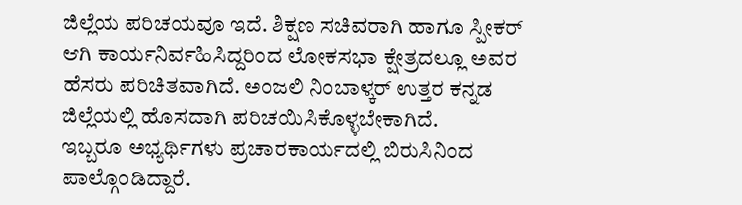ಜಿಲ್ಲೆಯ ಪರಿಚಯವೂ ಇದೆ. ಶಿಕ್ಷಣ ಸಚಿವರಾಗಿ ಹಾಗೂ ಸ್ಪೀಕರ್ ಆಗಿ ಕಾರ್ಯನಿರ್ವಹಿಸಿದ್ದರಿಂದ ಲೋಕಸಭಾ ಕ್ಷೇತ್ರದಲ್ಲೂ ಅವರ ಹೆಸರು ಪರಿಚಿತವಾಗಿದೆ. ಅಂಜಲಿ ನಿಂಬಾಳ್ಕರ್ ಉತ್ತರ ಕನ್ನಡ ಜಿಲ್ಲೆಯಲ್ಲಿ ಹೊಸದಾಗಿ ಪರಿಚಯಿಸಿಕೊಳ್ಳಬೇಕಾಗಿದೆ.
ಇಬ್ಬರೂ ಅಭ್ಯರ್ಥಿಗಳು ಪ್ರಚಾರಕಾರ್ಯದಲ್ಲಿ ಬಿರುಸಿನಿಂದ ಪಾಲ್ಗೊಂಡಿದ್ದಾರೆ.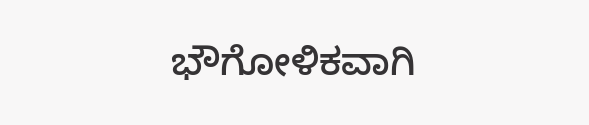ಭೌಗೋಳಿಕವಾಗಿ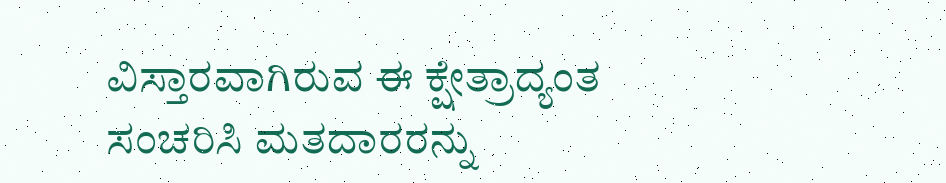ವಿಸ್ತಾರವಾಗಿರುವ ಈ ಕ್ಷೇತ್ರಾದ್ಯಂತ ಸಂಚರಿಸಿ ಮತದಾರರನ್ನು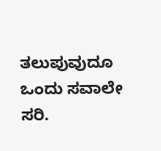ತಲುಪುವುದೂ ಒಂದು ಸವಾಲೇ ಸರಿ.